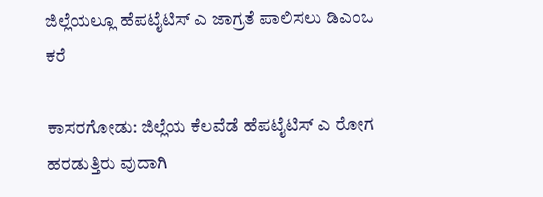ಜಿಲ್ಲೆಯಲ್ಲೂ ಹೆಪಟೈಟಿಸ್ ಎ ಜಾಗ್ರತೆ ಪಾಲಿಸಲು ಡಿಎಂಒ ಕರೆ

ಕಾಸರಗೋಡು: ಜಿಲ್ಲೆಯ ಕೆಲವೆಡೆ ಹೆಪಟೈಟಿಸ್ ಎ ರೋಗ ಹರಡುತ್ತಿರು ವುದಾಗಿ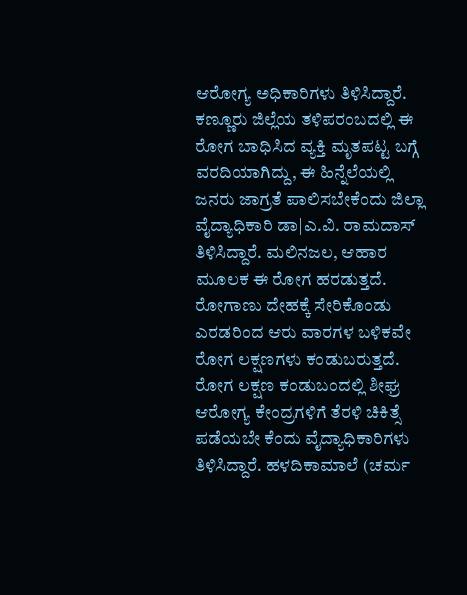ಆರೋಗ್ಯ ಅಧಿಕಾರಿಗಳು ತಿಳಿಸಿದ್ದಾರೆ. ಕಣ್ಣೂರು ಜಿಲ್ಲೆಯ ತಳಿಪರಂಬದಲ್ಲಿ ಈ ರೋಗ ಬಾಧಿಸಿದ ವ್ಯಕ್ತಿ ಮೃತಪಟ್ಟ ಬಗ್ಗೆ ವರದಿಯಾಗಿದ್ದು, ಈ ಹಿನ್ನೆಲೆಯಲ್ಲಿ ಜನರು ಜಾಗ್ರತೆ ಪಾಲಿಸಬೇಕೆಂದು ಜಿಲ್ಲಾ ವೈದ್ಯಾಧಿಕಾರಿ ಡಾ|ಎ.ವಿ. ರಾಮದಾಸ್ ತಿಳಿಸಿದ್ದಾರೆ. ಮಲಿನಜಲ, ಆಹಾರ ಮೂಲಕ ಈ ರೋಗ ಹರಡುತ್ತದೆ. ರೋಗಾಣು ದೇಹಕ್ಕೆ ಸೇರಿಕೊಂಡು ಎರಡರಿಂದ ಆರು ವಾರಗಳ ಬಳಿಕವೇ ರೋಗ ಲಕ್ಷಣಗಳು ಕಂಡುಬರುತ್ತದೆ. ರೋಗ ಲಕ್ಷಣ ಕಂಡುಬಂದಲ್ಲಿ ಶೀಘ್ರ ಆರೋಗ್ಯ ಕೇಂದ್ರಗಳಿಗೆ ತೆರಳಿ ಚಿಕಿತ್ಸೆ  ಪಡೆಯಬೇ ಕೆಂದು ವೈದ್ಯಾಧಿಕಾರಿಗಳು ತಿಳಿಸಿದ್ದಾರೆ. ಹಳದಿಕಾಮಾಲೆ (ಚರ್ಮ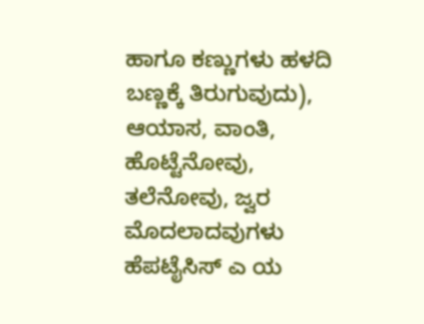ಹಾಗೂ ಕಣ್ಣುಗಳು ಹಳದಿ ಬಣ್ಣಕ್ಕೆ ತಿರುಗುವುದು), ಆಯಾಸ, ವಾಂತಿ, ಹೊಟ್ಟೆನೋವು, ತಲೆನೋವು, ಜ್ವರ ಮೊದಲಾದವುಗಳು ಹೆಪಟೈಸಿಸ್ ಎ ಯ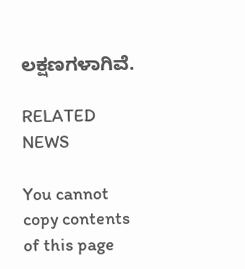ಲಕ್ಷಣಗಳಾಗಿವೆ.

RELATED NEWS

You cannot copy contents of this page